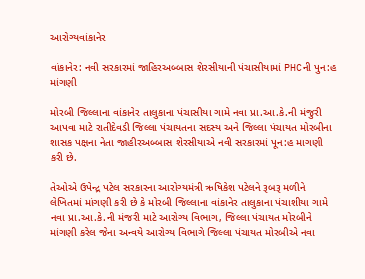આરોગ્યવાંકાનેર

વાંકાનેર: નવી સરકારમાં જાહિરઅબ્બાસ શેરસીયાની પંચાસીયામાં PHCની પુન:હ માંગણી

મોરબી જિલ્લાના વાંકાનેર તાલુકાના પંચાસીયા ગામે નવા પ્રા.આ.કે.ની મંજુરી આપવા માટે રાતીદેવડી જિલ્લા પંચાયતના સદસ્ય અને જિલ્લા પંચાયત મોરબીના શાસક પક્ષના નેતા જાહીરઅબ્બાસ શેરસીયાએ નવી સરકારમાં પૂન:હ માગણી કરી છે.

તેઓએ ઉપેન્દ્ર પટેલ સરકારના આરોગ્યમંત્રી ઋષિકેશ પટેલને રૂબરૂ મળીને લેખિતમાં માંગણી કરી છે કે મોરબી જિલ્લાના વાંકાનેર તાલુકાના પંચાશીયા ગામે નવા પ્રા.આ.કે.ની મંજરી માટે આરોગ્ય વિભાગ, જિલ્લા પંચાયત મોરબીને માંગણી કરેલ જેના અન્વયે આરોગ્ય વિભાગે જિલ્લા પંચાયત મોરબીએ નવા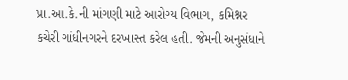પ્રા.આ.કે.ની માંગણી માટે આરોગ્ય વિભાગ, કમિશ્નર કચેરી ગાંધીનગરને દરખાસ્ત કરેલ હતી. જેમની અનુસંધાને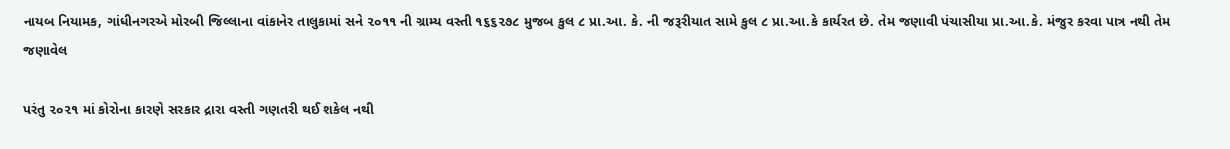નાયબ નિયામક, ગાંધીનગરએ મોરબી જિલ્લાના વાંકાનેર તાલુકામાં સને ૨૦૧૧ ની ગ્રામ્ય વસ્તી ૧૬૬૨૭૮ મુજબ કુલ ૮ પ્રા.આ. કે. ની જરૂરીયાત સામે કુલ ૮ પ્રા.આ.કે કાર્યરત છે. તેમ જણાવી પંચાસીયા પ્રા.આ.કે. મંજુર કરવા પાત્ર નથી તેમ જણાવેલ

પરંતુ ૨૦૨૧ માં કોરોના કારણે સરકાર દ્રારા વસ્તી ગણતરી થઈ શકેલ નથી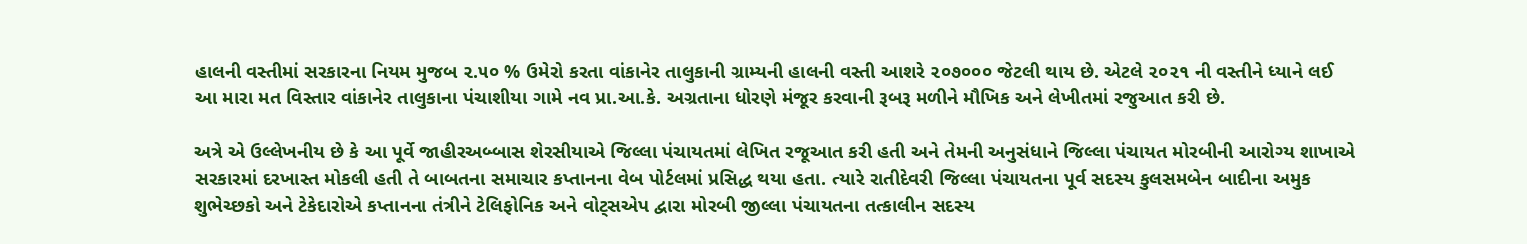હાલની વસ્તીમાં સરકારના નિયમ મુજબ ૨.૫૦ % ઉમેરો કરતા વાંકાનેર તાલુકાની ગ્રામ્યની હાલની વસ્તી આશરે ૨૦૭૦૦૦ જેટલી થાય છે. એટલે ૨૦૨૧ ની વસ્તીને ધ્યાને લઈ આ મારા મત વિસ્તાર વાંકાનેર તાલુકાના પંચાશીયા ગામે નવ પ્રા.આ.કે. અગ્રતાના ધોરણે મંજૂર કરવાની રૂબરૂ મળીને મૌખિક અને લેખીતમાં રજુઆત કરી છે.

અત્રે એ ઉલ્લેખનીય છે કે આ પૂર્વે જાહીરઅબ્બાસ શેરસીયાએ જિલ્લા પંચાયતમાં લેખિત રજૂઆત કરી હતી અને તેમની અનુસંધાને જિલ્લા પંચાયત મોરબીની આરોગ્ય શાખાએ સરકારમાં દરખાસ્ત મોકલી હતી તે બાબતના સમાચાર કપ્તાનના વેબ પોર્ટલમાં પ્રસિદ્ધ થયા હતા. ત્યારે રાતીદેવરી જિલ્લા પંચાયતના પૂર્વ સદસ્ય કુલસમબેન બાદીના અમુક શુભેચ્છકો અને ટેકેદારોએ કપ્તાનના તંત્રીને ટેલિફોનિક અને વોટ્સએપ દ્વારા મોરબી જીલ્લા પંચાયતના તત્કાલીન સદસ્ય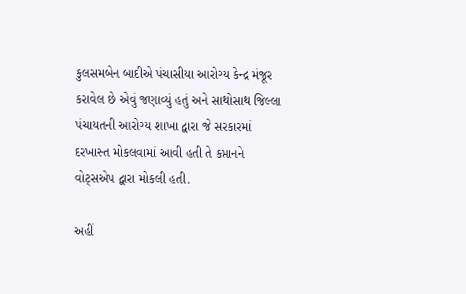કુલસમબેન બાદીએ પંચાસીયા આરોગ્ય કેન્દ્ર મંજૂર કરાવેલ છે એવું જણાવ્યું હતું અને સાથોસાથ જિલ્લા પંચાયતની આરોગ્ય શાખા દ્વારા જે સરકારમાં દરખાસ્ત મોકલવામાં આવી હતી તે કપ્તાનને વોટ્સએપ દ્વારા મોકલી હતી.

અહીં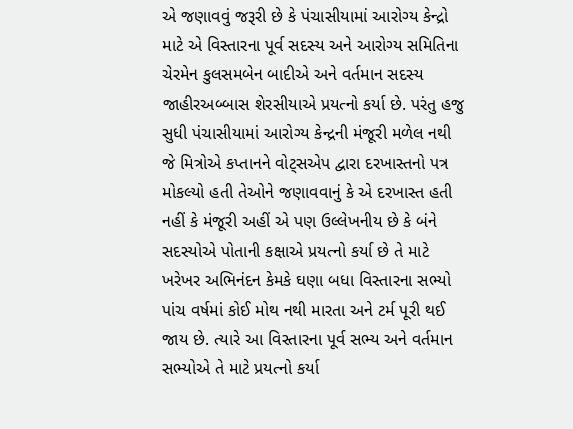એ જણાવવું જરૂરી છે કે પંચાસીયામાં આરોગ્ય કેન્દ્રો માટે એ વિસ્તારના પૂર્વ સદસ્ય અને આરોગ્ય સમિતિના ચેરમેન કુલસમબેન બાદીએ અને વર્તમાન સદસ્ય જાહીરઅબ્બાસ શેરસીયાએ પ્રયત્નો કર્યા છે. પરંતુ હજુ સુધી પંચાસીયામાં આરોગ્ય કેન્દ્રની મંજૂરી મળેલ નથી જે મિત્રોએ કપ્તાનને વોટ્સએપ દ્વારા દરખાસ્તનો પત્ર મોકલ્યો હતી તેઓને જણાવવાનું કે એ દરખાસ્ત હતી નહીં કે મંજૂરી અહીં એ પણ ઉલ્લેખનીય છે કે બંને સદસ્યોએ પોતાની કક્ષાએ પ્રયત્નો કર્યા છે તે માટે ખરેખર અભિનંદન કેમકે ઘણા બધા વિસ્તારના સભ્યો પાંચ વર્ષમાં કોઈ મોથ નથી મારતા અને ટર્મ પૂરી થઈ જાય છે. ત્યારે આ વિસ્તારના પૂર્વ સભ્ય અને વર્તમાન સભ્યોએ તે માટે પ્રયત્નો કર્યા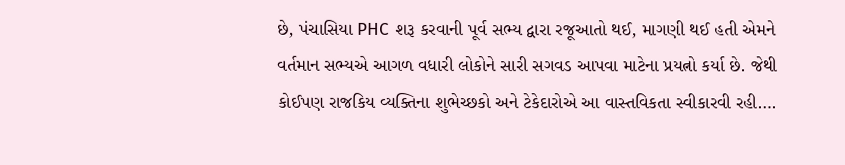છે, પંચાસિયા PHC શરૂ કરવાની પૂર્વ સભ્ય દ્વારા રજૂઆતો થઈ, માગણી થઈ હતી એમને વર્તમાન સભ્યએ આગળ વધારી લોકોને સારી સગવડ આપવા માટેના પ્રયત્નો કર્યા છે. જેથી કોઈપણ રાજકિય વ્યક્તિના શુભેચ્છકો અને ટેકેદારોએ આ વાસ્તવિકતા સ્વીકારવી રહી….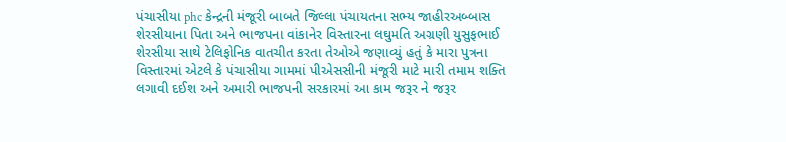પંચાસીયા phc કેન્દ્રની મંજૂરી બાબતે જિલ્લા પંચાયતના સભ્ય જાહીરઅબ્બાસ શેરસીયાના પિતા અને ભાજપના વાંકાનેર વિસ્તારના લઘુમતિ અગ્રણી યુસુફભાઈ શેરસીયા સાથે ટેલિફોનિક વાતચીત કરતા તેઓએ જણાવ્યું હતું કે મારા પુત્રના વિસ્તારમાં એટલે કે પંચાસીયા ગામમાં પીએસસીની મંજૂરી માટે મારી તમામ શક્તિ લગાવી દઈશ અને અમારી ભાજપની સરકારમાં આ કામ જરૂર ને જરૂર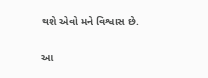થશે એવો મને વિશ્વાસ છે.

આ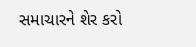સમાચારને શેર કરો